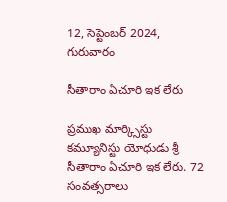12, సెప్టెంబర్ 2024, గురువారం

సీతారాం ఏచూరి ఇక లేరు

ప్రముఖ మార్క్సిస్టు కమ్యూనిస్టు యోధుడు శ్రీ సీతారాం ఏచూరి ఇక లేరు. 72 సంవత్సరాలు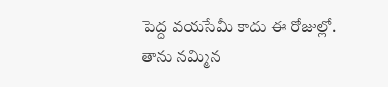పెద్ద వయసేమీ కాదు ఈ రోజుల్లో.
తాను నమ్మిన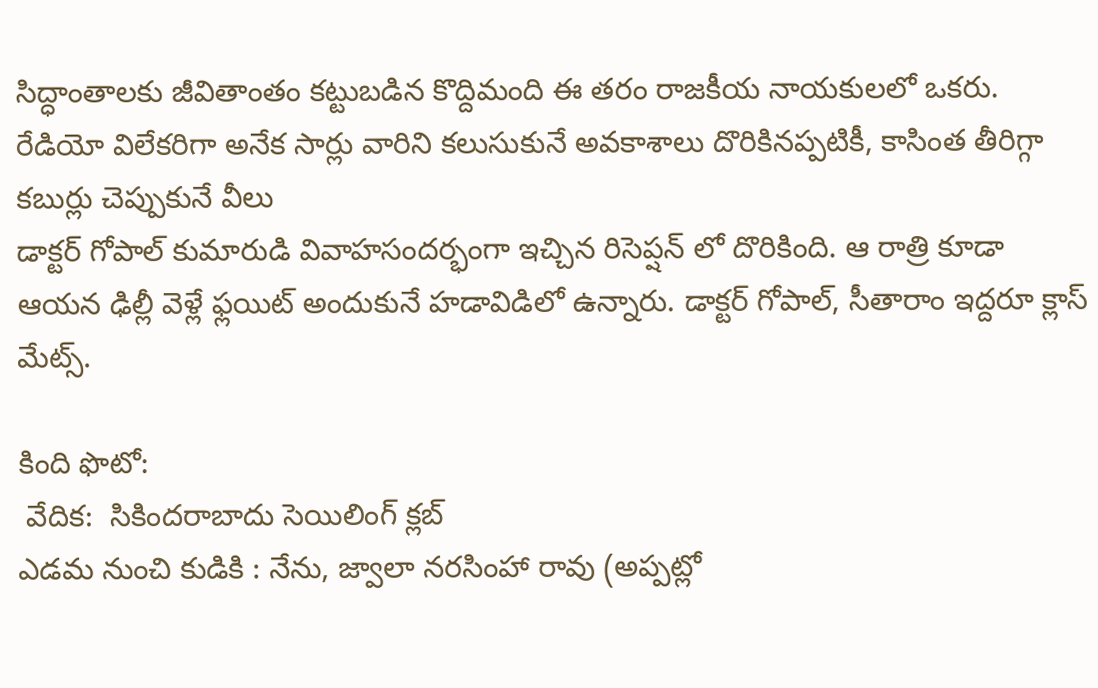సిద్ధాంతాలకు జీవితాంతం కట్టుబడిన కొద్దిమంది ఈ తరం రాజకీయ నాయకులలో ఒకరు. రేడియో విలేకరిగా అనేక సార్లు వారిని కలుసుకునే అవకాశాలు దొరికినప్పటికీ, కాసింత తీరిగ్గా కబుర్లు చెప్పుకునే వీలు
డాక్టర్ గోపాల్ కుమారుడి వివాహసందర్భంగా ఇచ్చిన రిసెప్షన్ లో దొరికింది. ఆ రాత్రి కూడా ఆయన ఢిల్లీ వెళ్లే ఫ్లయిట్ అందుకునే హడావిడిలో ఉన్నారు. డాక్టర్ గోపాల్, సీతారాం ఇద్దరూ క్లాస్ మేట్స్.

కింది ఫొటో:
 వేదిక:  సికిందరాబాదు సెయిలింగ్ క్లబ్
ఎడమ నుంచి కుడికి : నేను, జ్వాలా నరసింహా రావు (అప్పట్లో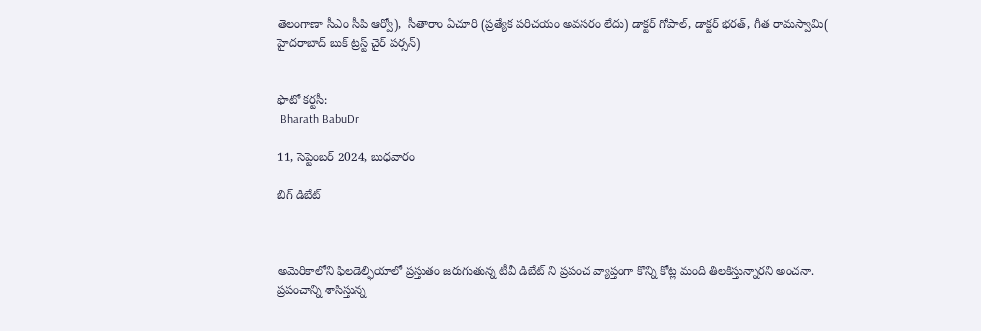తెలంగాణా సీఎం సీపి ఆర్వో),  సీతారాం ఏచూరి (ప్రత్యేక పరిచయం అవసరం లేదు) డాక్టర్ గోపాల్, డాక్టర్ భరత్, గీత రామస్వామి( హైదరాబాద్ బుక్ ట్రస్ట్ చైర్ పర్సన్)


ఫొటో కర్టసీ:
 Bharath BabuDr

11, సెప్టెంబర్ 2024, బుధవారం

బిగ్ డిబేట్



అమెరికాలోని ఫిలడెల్ఫియాలో ప్రస్తుతం జరుగుతున్న టీవీ డిబేట్ ని ప్రపంచ వ్యాప్తంగా కొన్ని కోట్ల మంది తిలకిస్తున్నారని అంచనా.
ప్రపంచాన్ని శాసిస్తున్న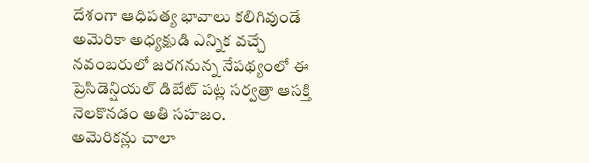దేశంగా ఆధిపత్య భావాలు కలిగివుండే అమెరికా అధ్యక్షుడి ఎన్నిక వచ్చే నవంబరులో జరగనున్న నేపథ్యంలో ఈ ప్రెసిడెన్షియల్ డిబేట్ పట్ల సర్వత్రా ఆసక్తి నెలకొనడం అతి సహజం.
అమెరికన్లు చాలా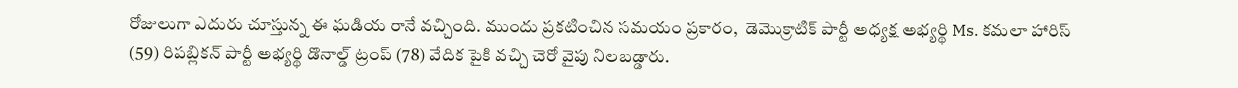రోజులుగా ఎదురు చూస్తున్న ఈ ఘడియ రానే వచ్చింది. ముందు ప్రకటించిన సమయం ప్రకారం,  డెమొక్రాటిక్ పార్టీ అధ్యక్ష అభ్యర్థి Ms. కమలా హారిస్ (59) రిపబ్లికన్ పార్టీ అభ్యర్థి డొనాల్డ్ ట్రంప్ (78) వేదిక పైకి వచ్చి చెరో వైపు నిలబడ్డారు.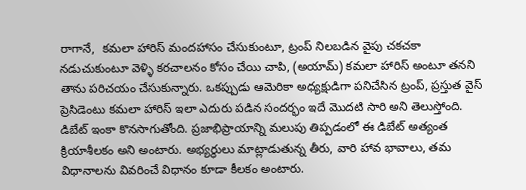రాగానే,  కమలా హారిస్ మందహాసం చేసుకుంటూ, ట్రంప్ నిలబడిన వైపు చకచకా నడుచుకుంటూ వెళ్ళి కరచాలనం కోసం చేయి చాపి, (అయామ్) కమలా హారిస్ అంటూ తనని తాను పరిచయం చేసుకున్నారు. ఒకప్పుడు ఆమెరికా అధ్యక్షుడిగా పనిచేసిన ట్రంప్, ప్రస్తుత వైస్ ప్రెసిడెంటు కమలా హారిస్ ఇలా ఎదురు పడిన సందర్భం ఇదే మొదటి సారి అని తెలుస్తోంది.
డిబేట్ ఇంకా కొనసాగుతోంది. ప్రజాభిప్రాయాన్ని మలుపు తిప్పడంలో ఈ డిబేట్ అత్యంత క్రియాశీలకం అని అంటారు. అభ్యర్థులు మాట్లాడుతున్న తీరు, వారి హావ భావాలు, తమ విధానాలను వివరించే విధానం కూడా కీలకం అంటారు.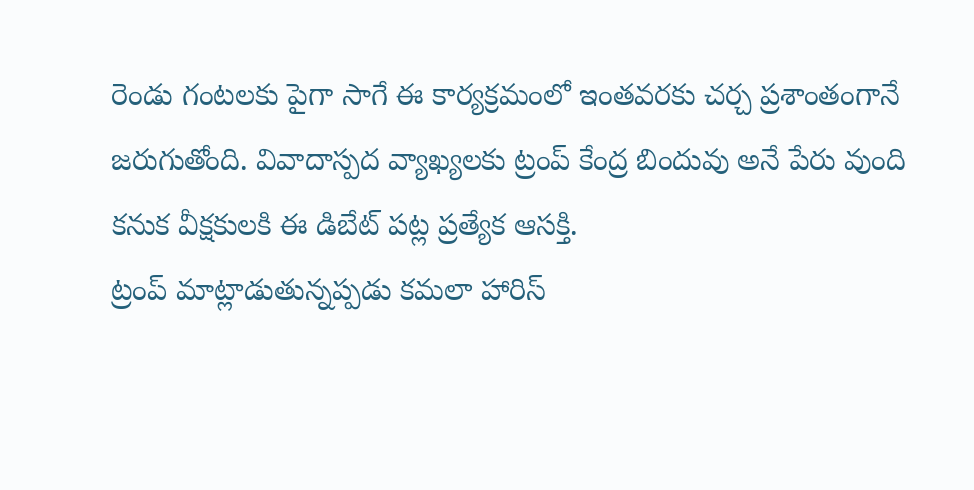రెండు గంటలకు పైగా సాగే ఈ కార్యక్రమంలో ఇంతవరకు చర్చ ప్రశాంతంగానే జరుగుతోంది. వివాదాస్పద వ్యాఖ్యలకు ట్రంప్ కేంద్ర బిందువు అనే పేరు వుంది కనుక వీక్షకులకి ఈ డిబేట్ పట్ల ప్రత్యేక ఆసక్తి.
ట్రంప్ మాట్లాడుతున్నప్పడు కమలా హారిస్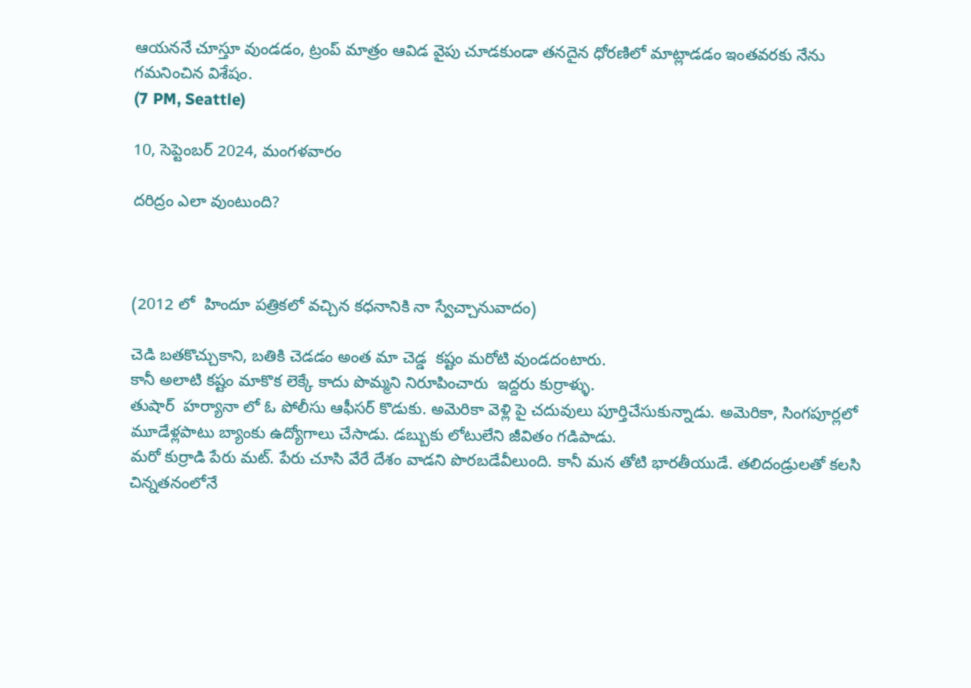ఆయననే చూస్తూ వుండడం, ట్రంప్ మాత్రం ఆవిడ వైపు చూడకుండా తనదైన ధోరణిలో మాట్లాడడం ఇంతవరకు నేను గమనించిన విశేషం.
(7 PM, Seattle)

10, సెప్టెంబర్ 2024, మంగళవారం

దరిద్రం ఎలా వుంటుంది?



(2012 లో  హిందూ పత్రికలో వచ్చిన కధనానికి నా స్వేచ్చానువాదం)

చెడి బతకొచ్చుకాని, బతికి చెడడం అంత మా చెడ్డ  కష్టం మరోటి వుండదంటారు.
కానీ అలాటి కష్టం మాకొక లెక్కే కాదు పొమ్మని నిరూపించారు  ఇద్దరు కుర్రాళ్ళు.
తుషార్  హర్యానా లో ఓ పోలీసు ఆఫీసర్ కొడుకు. అమెరికా వెళ్లి పై చదువులు పూర్తిచేసుకున్నాడు. అమెరికా, సింగపూర్లలో మూడేళ్లపాటు బ్యాంకు ఉద్యోగాలు చేసాడు. డబ్బుకు లోటులేని జీవితం గడిపాడు.
మరో కుర్రాడి పేరు మట్. పేరు చూసి వేరే దేశం వాడని పొరబడేవీలుంది. కానీ మన తోటి భారతీయుడే. తలిదండ్రులతో కలసి చిన్నతనంలోనే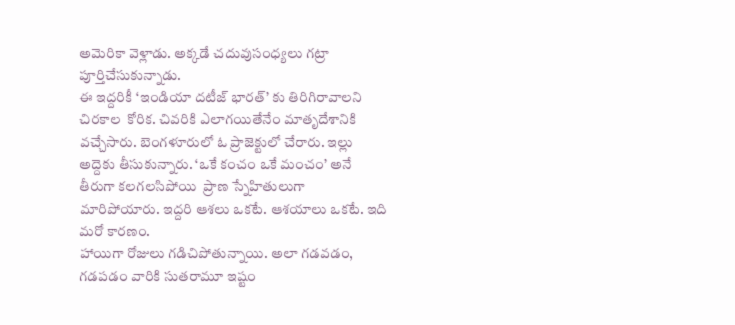అమెరికా వెళ్లాడు. అక్కడే చదువుసంధ్యలు గట్రా పూర్తిచేసుకున్నాడు.
ఈ ఇద్దరికీ ‘ఇండియా దటీజ్ భారత్’ కు తిరిగిరావాలని చిరకాల  కోరిక. చివరికి ఎలాగయితేనేం మాతృదేశానికి వచ్చేసారు. బెంగళూరులో ఓ ప్రాజెక్టులో చేరారు. ఇల్లు అద్దెకు తీసుకున్నారు. ‘ఒకే కంచం ఒకే మంచం’ అనే తీరుగా కలగలసిపోయి  ప్రాణ స్నేహితులుగా మారిపోయారు. ఇద్దరి ఆశలు ఒకటే. ఆశయాలు ఒకటే. ఇది మరో కారణం.
హాయిగా రోజులు గడిచిపోతున్నాయి. అలా గడవడం, గడపడం వారికి సుతరామూ ఇష్టం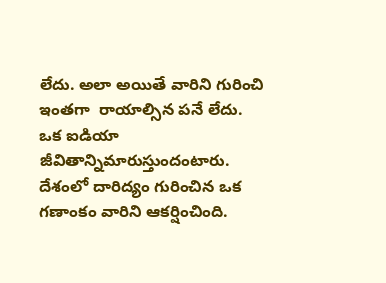లేదు. అలా అయితే వారిని గురించి ఇంతగా  రాయాల్సిన పనే లేదు.
ఒక ఐడియా జీవితాన్నిమారుస్తుందంటారు.
దేశంలో దారిద్యం గురించిన ఒక గణాంకం వారిని ఆకర్షించింది.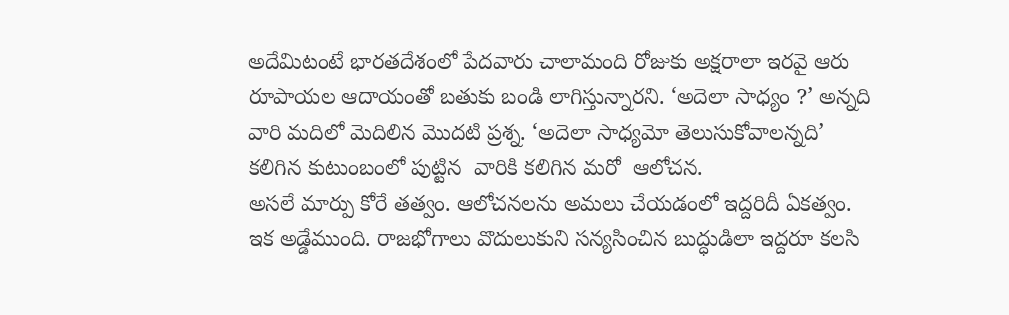అదేమిటంటే భారతదేశంలో పేదవారు చాలామంది రోజుకు అక్షరాలా ఇరవై ఆరు రూపాయల ఆదాయంతో బతుకు బండి లాగిస్తున్నారని. ‘అదెలా సాధ్యం ?’ అన్నది వారి మదిలో మెదిలిన మొదటి ప్రశ్న. ‘అదెలా సాధ్యమో తెలుసుకోవాలన్నది’ కలిగిన కుటుంబంలో పుట్టిన  వారికి కలిగిన మరో  ఆలోచన.
అసలే మార్పు కోరే తత్వం. ఆలోచనలను అమలు చేయడంలో ఇద్దరిదీ ఏకత్వం. ఇక అడ్డేముంది. రాజభోగాలు వొదులుకుని సన్యసించిన బుద్ధుడిలా ఇద్దరూ కలసి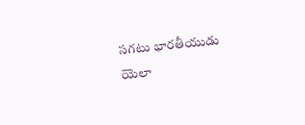సగటు భారతీయుడు యెలా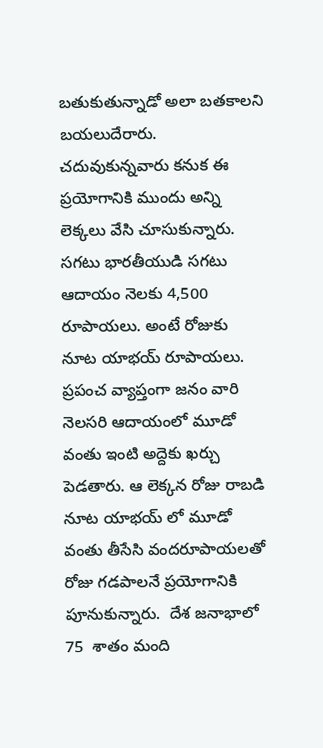బతుకుతున్నాడో అలా బతకాలని  బయలుదేరారు. చదువుకున్నవారు కనుక ఈ ప్రయోగానికి ముందు అన్ని లెక్కలు వేసి చూసుకున్నారు.
సగటు భారతీయుడి సగటు ఆదాయం నెలకు 4,500  రూపాయలు. అంటే రోజుకు  నూట యాభయ్ రూపాయలు. ప్రపంచ వ్యాప్తంగా జనం వారి నెలసరి ఆదాయంలో మూడో వంతు ఇంటి అద్దెకు ఖర్చు పెడతారు. ఆ లెక్కన రోజు రాబడి నూట యాభయ్ లో మూడో వంతు తీసేసి వందరూపాయలతో రోజు గడపాలనే ప్రయోగానికి పూనుకున్నారు.  దేశ జనాభాలో 75  శాతం మంది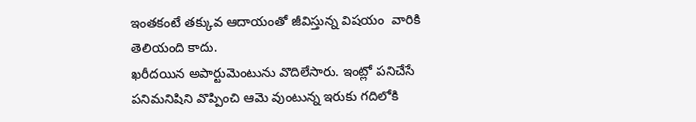ఇంతకంటే తక్కువ ఆదాయంతో జీవిస్తున్న విషయం  వారికి తెలియంది కాదు.
ఖరీదయిన అపార్టుమెంటును వొదిలేసారు. ఇంట్లో పనిచేసే పనిమనిషిని వొప్పించి ఆమె వుంటున్న ఇరుకు గదిలోకి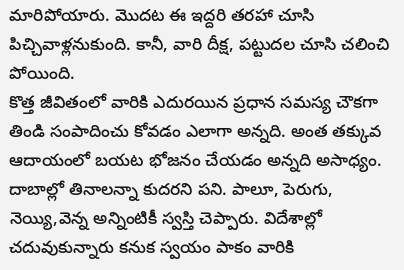మారిపోయారు. మొదట ఈ ఇద్దరి తరహా చూసి పిచ్చివాళ్లనుకుంది. కానీ, వారి దీక్ష, పట్టుదల చూసి చలించి పోయింది.
కొత్త జీవితంలో వారికి ఎదురయిన ప్రధాన సమస్య చౌకగా తిండి సంపాదించు కోవడం ఎలాగా అన్నది. అంత తక్కువ ఆదాయంలో బయట భోజనం చేయడం అన్నది అసాధ్యం. దాబాల్లో తినాలన్నా కుదరని పని. పాలూ, పెరుగు, నెయ్యి,వెన్న అన్నింటికీ స్వస్తి చెప్పారు. విదేశాల్లో చదువుకున్నారు కనుక స్వయం పాకం వారికి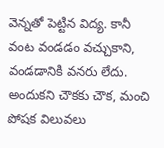వెన్నతో పెట్టిన విద్య. కానీ వంట వండడం వచ్చుకాని, వండడానికి వనరు లేదు. అందుకని చౌకకు చౌక, మంచి పోషక విలువలు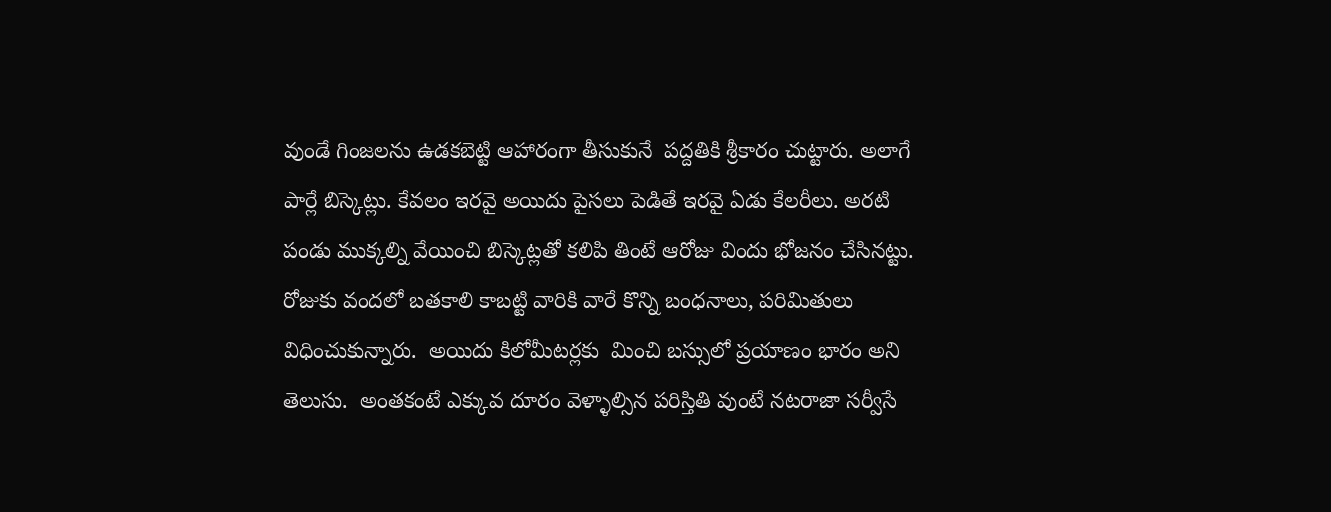వుండే గింజలను ఉడకబెట్టి ఆహారంగా తీసుకునే  పద్దతికి శ్రీకారం చుట్టారు. అలాగే పార్లే బిస్కెట్లు. కేవలం ఇరవై అయిదు పైసలు పెడితే ఇరవై ఏడు కేలరీలు. అరటి పండు ముక్కల్ని వేయించి బిస్కెట్లతో కలిపి తింటే ఆరోజు విందు భోజనం చేసినట్టు.
రోజుకు వందలో బతకాలి కాబట్టి వారికి వారే కొన్ని బంధనాలు, పరిమితులు విధించుకున్నారు.  అయిదు కిలోమీటర్లకు  మించి బస్సులో ప్రయాణం భారం అని తెలుసు.  అంతకంటే ఎక్కువ దూరం వెళ్ళాల్సిన పరిస్తితి వుంటే నటరాజా సర్వీసే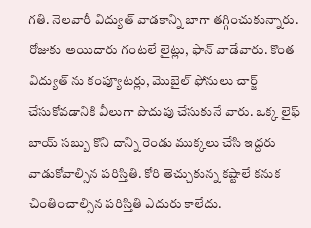గతి. నెలవారీ విద్యుత్ వాడకాన్ని బాగా తగ్గించుకున్నారు. రోజుకు అయిదారు గంటలే లైట్లు, ఫాన్ వాడేవారు. కొంత విద్యుత్ ను కంప్యూటర్లు, మొబైల్ ఫోనులు చార్జ్ చేసుకోవడానికి వీలుగా పొదుపు చేసుకునే వారు. ఒక్క లైఫ్ బాయ్ సబ్బు కొని దాన్ని రెండు ముక్కలు చేసి ఇద్దరు వాడుకోవాల్సిన పరిస్తితి. కోరి తెచ్చుకున్న కష్టాలే కనుక చింతించాల్సిన పరిస్తితి ఎదురు కాలేదు.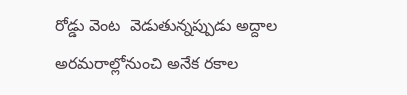రోడ్డు వెంట  వెడుతున్నప్పుడు అద్దాల అరమరాల్లోనుంచి అనేక రకాల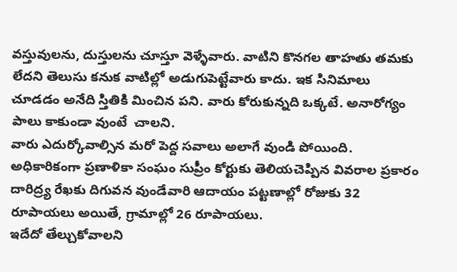వస్తువులను, దుస్తులను చూస్తూ వెళ్ళేవారు. వాటిని కొనగల తాహతు తమకు లేదని తెలుసు కనుక వాటిల్లో అడుగుపెట్టేవారు కాదు. ఇక సినిమాలు చూడడం అనేది స్తితికి మించిన పని. వారు కోరుకున్నది ఒక్కటే. అనారోగ్యం పాలు కాకుండా వుంటే  చాలని.
వారు ఎదుర్కోవాల్సిన మరో పెద్ద సవాలు అలాగే వుండి పోయింది. అధికారికంగా ప్రణాళికా సంఘం సుప్రీం కోర్టుకు తెలియచెప్పిన వివరాల ప్రకారం దారిద్ర్య రేఖకు దిగువన వుండేవారి ఆదాయం పట్టణాల్లో రోజుకు 32 రూపాయలు అయితే, గ్రామాల్లో 26 రూపాయలు.
ఇదేదో తేల్చుకోవాలని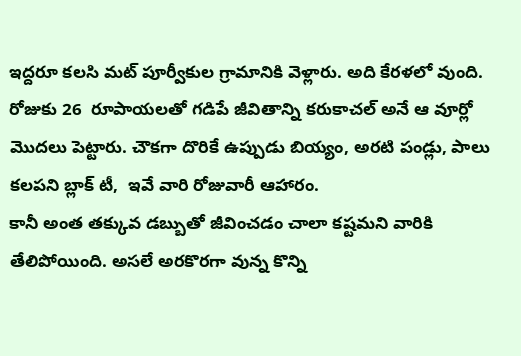ఇద్దరూ కలసి మట్ పూర్వీకుల గ్రామానికి వెళ్లారు. అది కేరళలో వుంది. రోజుకు 26  రూపాయలతో గడిపే జీవితాన్ని కరుకాచల్ అనే ఆ వూర్లో మొదలు పెట్టారు. చౌకగా దొరికే ఉప్పుడు బియ్యం, అరటి పండ్లు, పాలు కలపని బ్లాక్ టీ,  ఇవే వారి రోజువారీ ఆహారం.
కానీ అంత తక్కువ డబ్బుతో జీవించడం చాలా కష్టమని వారికి తేలిపోయింది. అసలే అరకొరగా వున్న కొన్ని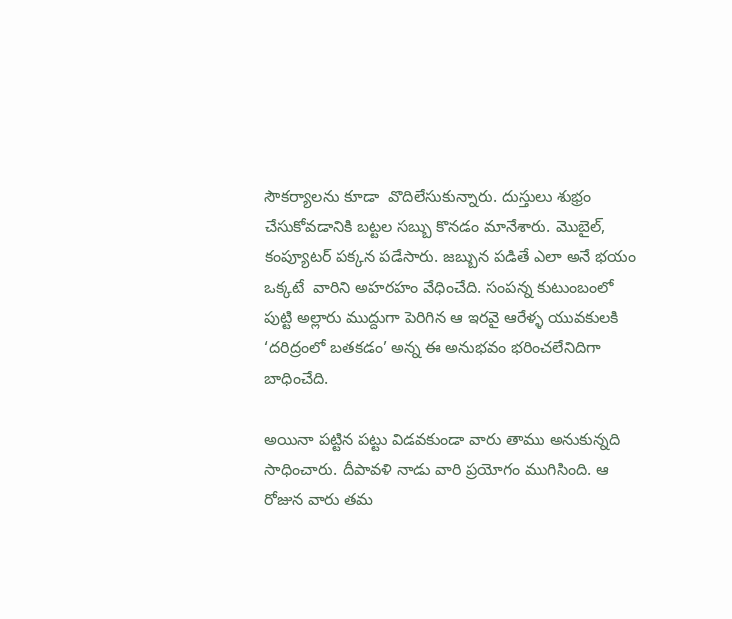సౌకర్యాలను కూడా  వొదిలేసుకున్నారు. దుస్తులు శుభ్రం చేసుకోవడానికి బట్టల సబ్బు కొనడం మానేశారు. మొబైల్, కంప్యూటర్ పక్కన పడేసారు. జబ్బున పడితే ఎలా అనే భయం ఒక్కటే  వారిని అహరహం వేధించేది. సంపన్న కుటుంబంలో పుట్టి అల్లారు ముద్దుగా పెరిగిన ఆ ఇరవై ఆరేళ్ళ యువకులకి ‘దరిద్రంలో బతకడం’ అన్న ఈ అనుభవం భరించలేనిదిగా బాధించేది.

అయినా పట్టిన పట్టు విడవకుండా వారు తాము అనుకున్నది సాధించారు. దీపావళి నాడు వారి ప్రయోగం ముగిసింది. ఆ రోజున వారు తమ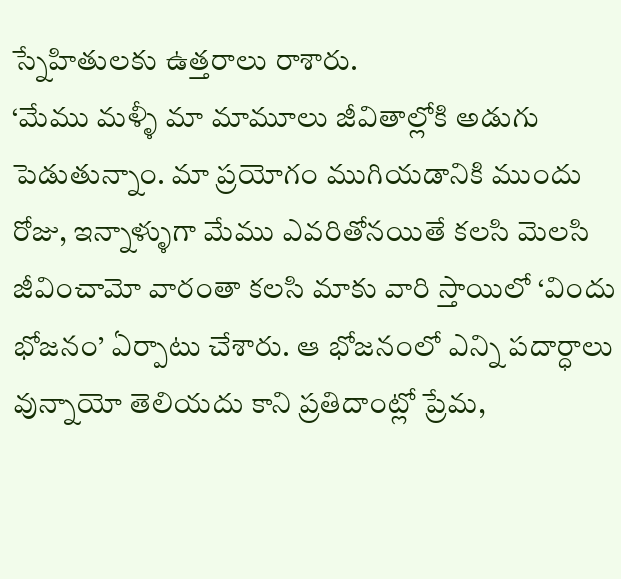స్నేహితులకు ఉత్తరాలు రాశారు.
‘మేము మళ్ళీ మా మామూలు జీవితాల్లోకి అడుగు పెడుతున్నాం. మా ప్రయోగం ముగియడానికి ముందు రోజు, ఇన్నాళ్ళుగా మేము ఎవరితోనయితే కలసి మెలసి జీవించామో వారంతా కలసి మాకు వారి స్తాయిలో ‘విందు భోజనం’ ఏర్పాటు చేశారు. ఆ భోజనంలో ఎన్ని పదార్ధాలు వున్నాయో తెలియదు కాని ప్రతిదాంట్లో ప్రేమ,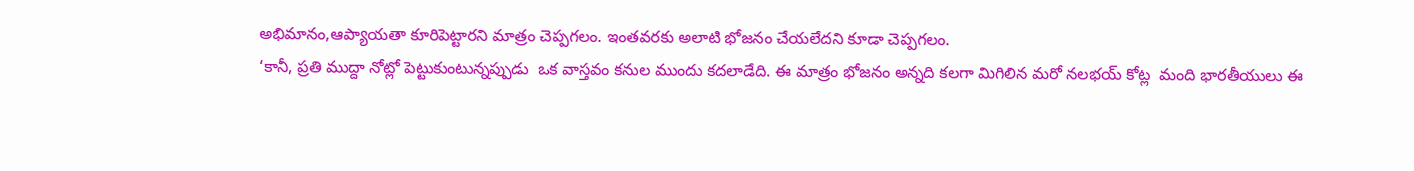అభిమానం,ఆప్యాయతా కూరిపెట్టారని మాత్రం చెప్పగలం. ఇంతవరకు అలాటి భోజనం చేయలేదని కూడా చెప్పగలం.
‘కానీ, ప్రతి ముద్దా నోట్లో పెట్టుకుంటున్నప్పుడు  ఒక వాస్తవం కనుల ముందు కదలాడేది. ఈ మాత్రం భోజనం అన్నది కలగా మిగిలిన మరో నలభయ్ కోట్ల  మంది భారతీయులు ఈ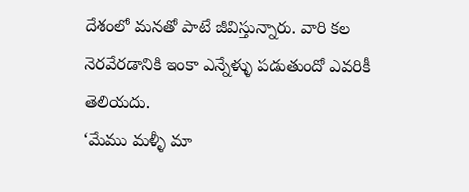దేశంలో మనతో పాటే జీవిస్తున్నారు. వారి కల నెరవేరడానికి ఇంకా ఎన్నేళ్ళు పడుతుందో ఎవరికీ తెలియదు.
‘మేము మళ్ళీ మా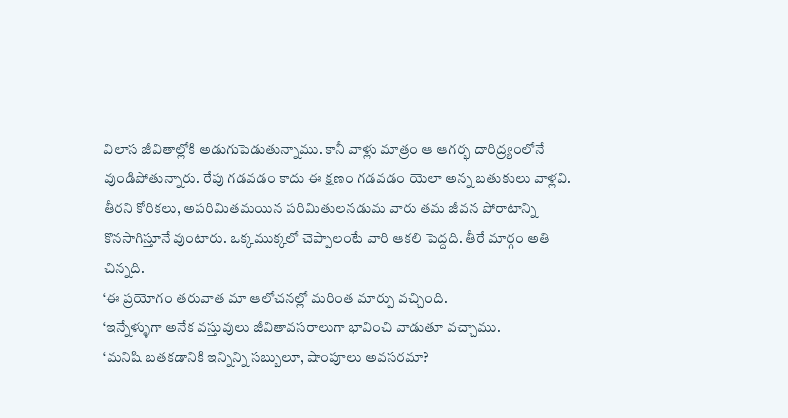విలాస జీవితాల్లోకి అడుగుపెడుతున్నాము. కానీ వాళ్లు మాత్రం ఆ ఆగర్భ దారిద్ర్యంలోనే వుండిపోతున్నారు. రేపు గడవడం కాదు ఈ క్షణం గడవడం యెలా అన్న బతుకులు వాళ్లవి. తీరని కోరికలు, అపరిమితమయిన పరిమితులనడుమ వారు తమ జీవన పోరాటాన్ని కొనసాగిస్తూనే వుంటారు. ఒక్కముక్కలో చెప్పాలంటే వారి ఆకలి పెద్దది. తీరే మార్గం అతి చిన్నది.
‘ఈ ప్రయోగం తరువాత మా ఆలోచనల్లో మరింత మార్పు వచ్చింది.
‘ఇన్నేళ్ళుగా అనేక వస్తువులు జీవితావసరాలుగా భావించి వాడుతూ వచ్చాము.
‘మనిషి బతకడానికి ఇన్నిన్ని సబ్బులూ, షాంపూలు అవసరమా?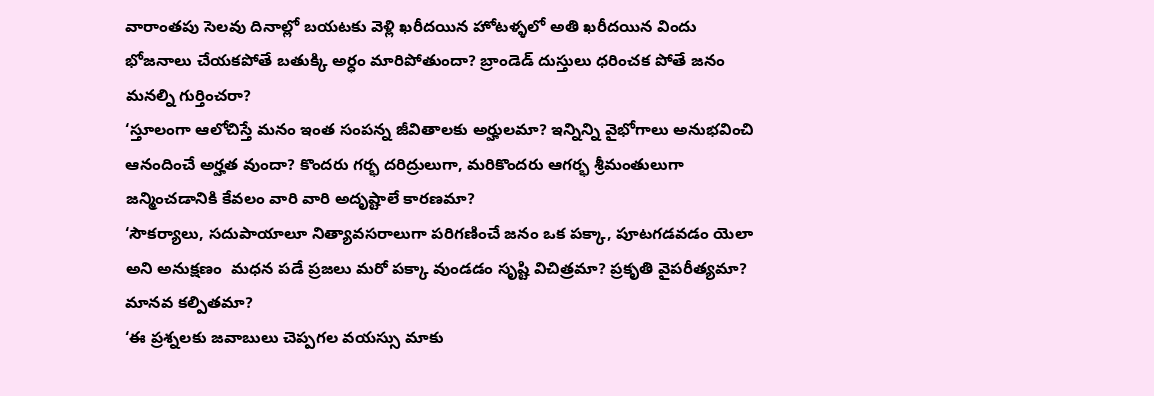వారాంతపు సెలవు దినాల్లో బయటకు వెళ్లి ఖరీదయిన హోటళ్ళలో అతి ఖరీదయిన విందు భోజనాలు చేయకపోతే బతుక్కి అర్ధం మారిపోతుందా? బ్రాండెడ్ దుస్తులు ధరించక పోతే జనం మనల్ని గుర్తించరా?
‘స్తూలంగా ఆలోచిస్తే మనం ఇంత సంపన్న జీవితాలకు అర్హులమా? ఇన్నిన్ని వైభోగాలు అనుభవించి ఆనందించే అర్హత వుందా? కొందరు గర్భ దరిద్రులుగా, మరికొందరు ఆగర్భ శ్రీమంతులుగా జన్మించడానికి కేవలం వారి వారి అదృష్టాలే కారణమా?
‘సౌకర్యాలు, సదుపాయాలూ నిత్యావసరాలుగా పరిగణించే జనం ఒక పక్కా, పూటగడవడం యెలా అని అనుక్షణం  మధన పడే ప్రజలు మరో పక్కా వుండడం సృష్టి విచిత్రమా? ప్రకృతి వైపరీత్యమా? మానవ కల్పితమా?
‘ఈ ప్రశ్నలకు జవాబులు చెప్పగల వయస్సు మాకు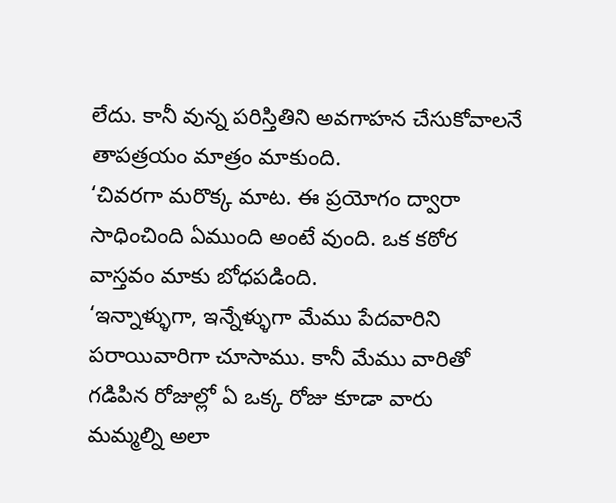లేదు. కానీ వున్న పరిస్తితిని అవగాహన చేసుకోవాలనే తాపత్రయం మాత్రం మాకుంది.
‘చివరగా మరొక్క మాట. ఈ ప్రయోగం ద్వారా సాధించింది ఏముంది అంటే వుంది. ఒక కఠోర వాస్తవం మాకు బోధపడింది.
‘ఇన్నాళ్ళుగా, ఇన్నేళ్ళుగా మేము పేదవారిని పరాయివారిగా చూసాము. కానీ మేము వారితో గడిపిన రోజుల్లో ఏ ఒక్క రోజు కూడా వారు  మమ్మల్ని అలా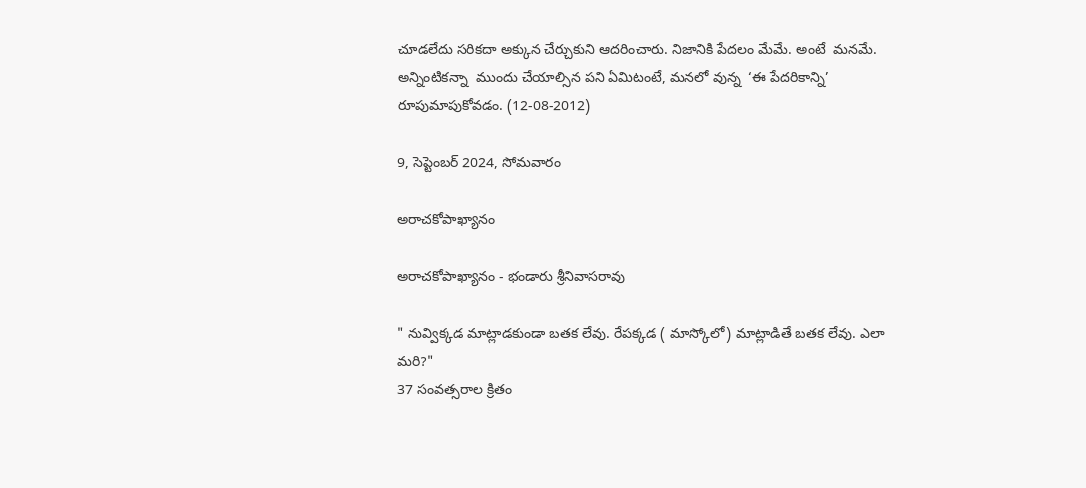చూడలేదు సరికదా అక్కున చేర్చుకుని ఆదరించారు. నిజానికి పేదలం మేమే. అంటే  మనమే. అన్నింటికన్నా  ముందు చేయాల్సిన పని ఏమిటంటే, మనలో వున్న  ‘ఈ పేదరికాన్ని’ రూపుమాపుకోవడం. (12-08-2012)

9, సెప్టెంబర్ 2024, సోమవారం

అరాచకోపాఖ్యానం

అరాచకోపాఖ్యానం - భండారు శ్రీనివాసరావు

" నువ్విక్కడ మాట్లాడకుండా బతక లేవు. రేపక్కడ ( మాస్కోలో) మాట్లాడితే బతక లేవు. ఎలా మరి?"
37 సంవత్సరాల క్రితం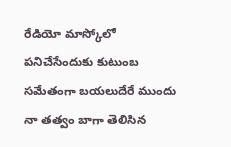రేడియో మాస్కోలో పనిచేసేందుకు కుటుంబ సమేతంగా బయలుదేరే ముందు నా తత్వం బాగా తెలిసిన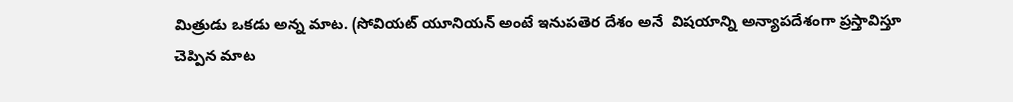మిత్రుడు ఒకడు అన్న మాట. (సోవియట్ యూనియన్ అంటే ఇనుపతెర దేశం అనే  విషయాన్ని అన్యాపదేశంగా ప్రస్తావిస్తూ చెప్పిన మాట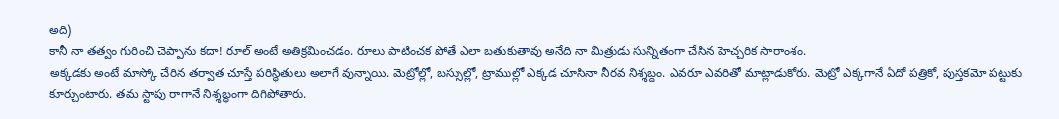అది)
కానీ నా తత్వం గురించి చెప్పాను కదా! రూల్ అంటే అతిక్రమించడం. రూలు పాటించక పోతే ఎలా బతుకుతావు అనేది నా మిత్రుడు సున్నితంగా చేసిన హెచ్చరిక సారాంశం.
అక్కడకు అంటే మాస్కో చేరిన తర్వాత చూస్తే పరిస్థితులు అలాగే వున్నాయి. మెట్రోల్లో, బస్సుల్లో, ట్రాముల్లో ఎక్కడ చూసినా నీరవ నిశ్శబ్దం. ఎవరూ ఎవరితో మాట్లాడుకోరు. మెట్రో ఎక్కగానే ఏదో పత్రికో, పుస్తకమో పట్టుకు కూర్చుంటారు. తమ స్టాపు రాగానే నిశ్శబ్ధంగా దిగిపోతారు.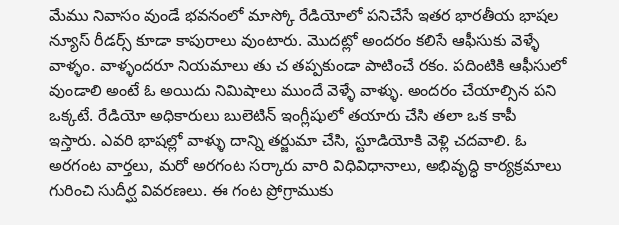మేము నివాసం వుండే భవనంలో మాస్కో రేడియోలో పనిచేసే ఇతర భారతీయ భాషల న్యూస్ రీడర్స్ కూడా కాపురాలు వుంటారు. మొదట్లో అందరం కలిసే ఆఫీసుకు వెళ్ళే వాళ్ళం. వాళ్ళందరూ నియమాలు తు చ తప్పకుండా పాటించే రకం. పదింటికి ఆఫీసులో వుండాలి అంటే ఓ అయిదు నిమిషాలు ముందే వెళ్ళే వాళ్ళు. అందరం చేయాల్సిన పని ఒక్కటే. రేడియో అధికారులు బులెటిన్ ఇంగ్లీషులో తయారు చేసి తలా ఒక కాపీ ఇస్తారు. ఎవరి భాషల్లో వాళ్ళు దాన్ని తర్జుమా చేసి, స్టూడియోకి వెళ్లి చదవాలి. ఓ అరగంట వార్తలు, మరో అరగంట సర్కారు వారి విధివిధానాలు, అభివృద్ధి కార్యక్రమాలు గురించి సుదీర్ఘ వివరణలు. ఈ గంట ప్రోగ్రాముకు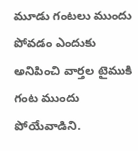మూడు గంటలు ముందు పోవడం ఎందుకు అనిపించి వార్తల టైముకి గంట ముందు పోయేవాడిని.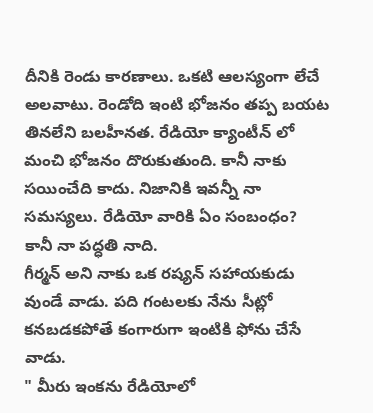దీనికి రెండు కారణాలు. ఒకటి ఆలస్యంగా లేచే అలవాటు. రెండోది ఇంటి భోజనం తప్ప బయట తినలేని బలహీనత. రేడియో క్యాంటీన్ లో మంచి భోజనం దొరుకుతుంది. కానీ నాకు సయించేది కాదు. నిజానికి ఇవన్నీ నా సమస్యలు. రేడియో వారికి ఏం సంబంధం?
కానీ నా పద్ధతి నాది.
గీర్మన్ అని నాకు ఒక రష్యన్ సహాయకుడు వుండే వాడు. పది గంటలకు నేను సీట్లో కనబడకపోతే కంగారుగా ఇంటికి ఫోను చేసే వాడు.
" మీరు ఇంకను రేడియోలో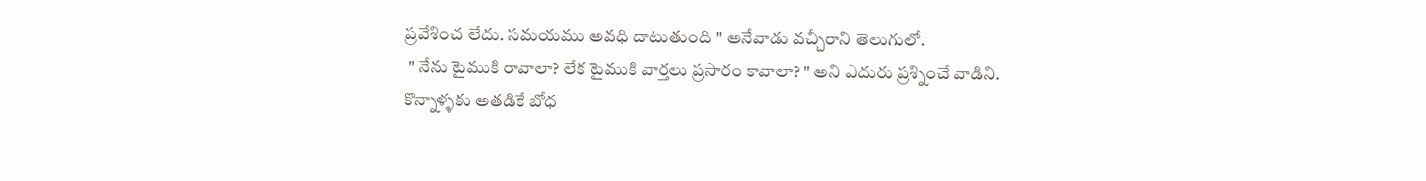ప్రవేశించ లేదు. సమయము అవధి దాటుతుంది " అనేవాడు వచ్చీరాని తెలుగులో.
 " నేను టైముకి రావాలా? లేక టైముకి వార్తలు ప్రసారం కావాలా? " అని ఎదురు ప్రశ్నించే వాడిని.
కొన్నాళ్ళకు అతడికే బోధ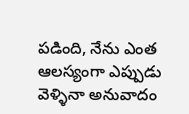పడింది, నేను ఎంత ఆలస్యంగా ఎప్పుడు వెళ్ళినా అనువాదం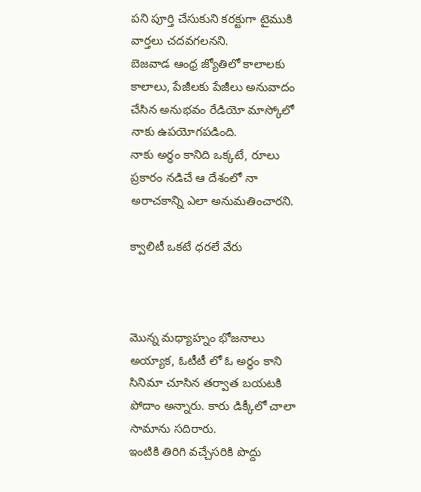పని పూర్తి చేసుకుని కరక్టుగా టైముకి వార్తలు చదవగలనని.
బెజవాడ ఆంధ్ర జ్యోతిలో కాలాలకు కాలాలు, పేజీలకు పేజీలు అనువాదం చేసిన అనుభవం రేడియో మాస్కోలో నాకు ఉపయోగపడింది.
నాకు అర్ధం కానిది ఒక్కటే, రూలు ప్రకారం నడిచే ఆ దేశంలో నా అరాచకాన్ని ఎలా అనుమతించారని.

క్వాలిటీ ఒకటే ధరలే వేరు



మొన్న మధ్యాహ్నం భోజనాలు అయ్యాక, ఓటీటీ లో ఓ అర్థం కాని సినిమా చూసిన తర్వాత బయటకి పోదాం అన్నారు. కారు డిక్కీలో చాలా సామాను సదిరారు.
ఇంటికి తిరిగి వచ్చేసరికి పొద్దు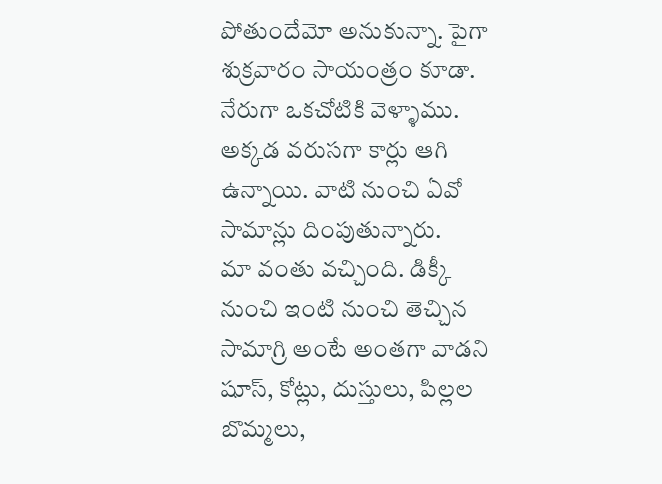పోతుందేమో అనుకున్నా. పైగా శుక్రవారం సాయంత్రం కూడా.
నేరుగా ఒకచోటికి వెళ్ళాము. అక్కడ వరుసగా కార్లు ఆగి ఉన్నాయి. వాటి నుంచి ఏవో సామాన్లు దింపుతున్నారు.
మా వంతు వచ్చింది. డిక్కీ నుంచి ఇంటి నుంచి తెచ్చిన సామాగ్రి అంటే అంతగా వాడని షూస్, కోట్లు, దుస్తులు, పిల్లల బొమ్మలు,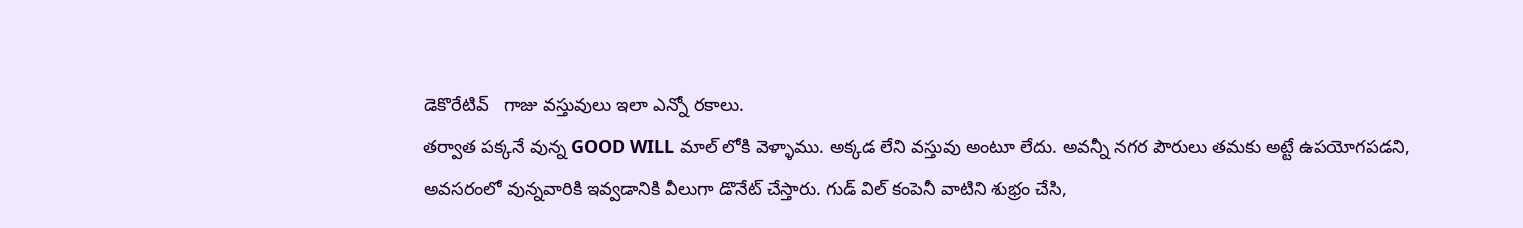డెకొరేటివ్   గాజు వస్తువులు ఇలా ఎన్నో రకాలు.
తర్వాత పక్కనే వున్న GOOD WILL మాల్ లోకి వెళ్ళాము. అక్కడ లేని వస్తువు అంటూ లేదు. అవన్నీ నగర పౌరులు తమకు అట్టే ఉపయోగపడని, అవసరంలో వున్నవారికి ఇవ్వడానికి వీలుగా డొనేట్ చేస్తారు. గుడ్ విల్ కంపెనీ వాటిని శుభ్రం చేసి,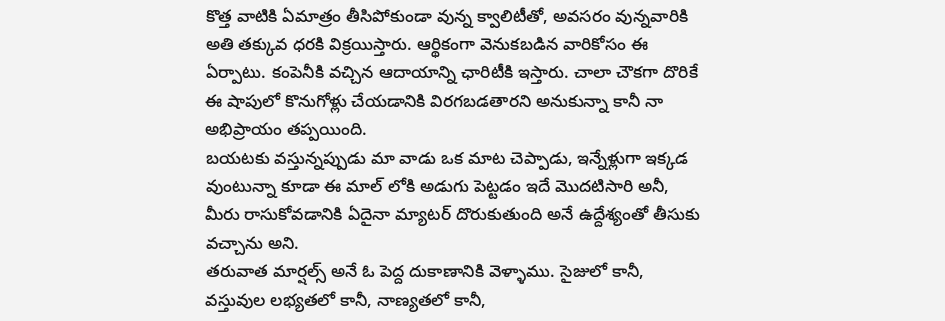కొత్త వాటికి ఏమాత్రం తీసిపోకుండా వున్న క్వాలిటీతో, అవసరం వున్నవారికి అతి తక్కువ ధరకి విక్రయిస్తారు. ఆర్థికంగా వెనుకబడిన వారికోసం ఈ ఏర్పాటు. కంపెనీకి వచ్చిన ఆదాయాన్ని ఛారిటీకి ఇస్తారు. చాలా చౌకగా దొరికే ఈ షాపులో కొనుగోళ్లు చేయడానికి విరగబడతారని అనుకున్నా కానీ నా అభిప్రాయం తప్పయింది.
బయటకు వస్తున్నప్పుడు మా వాడు ఒక మాట చెప్పాడు, ఇన్నేళ్లుగా ఇక్కడ వుంటున్నా కూడా ఈ మాల్ లోకి అడుగు పెట్టడం ఇదే మొదటిసారి అనీ, మీరు రాసుకోవడానికి ఏదైనా మ్యాటర్ దొరుకుతుంది అనే ఉద్దేశ్యంతో తీసుకు వచ్చాను అని.
తరువాత మార్షల్స్ అనే ఓ పెద్ద దుకాణానికి వెళ్ళాము. సైజులో కానీ, వస్తువుల లభ్యతలో కానీ, నాణ్యతలో కానీ,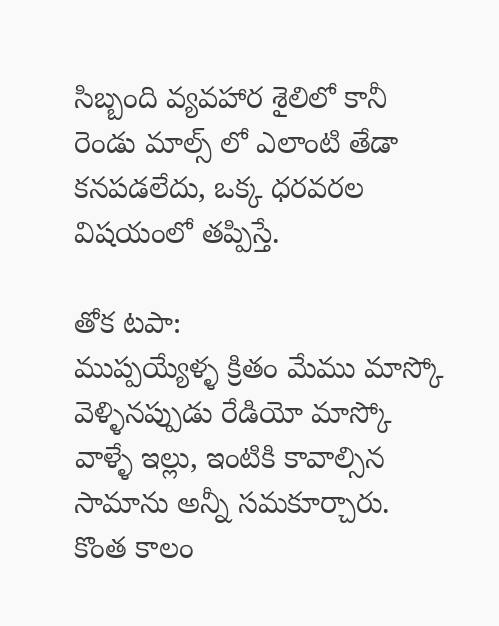సిబ్బంది వ్యవహార శైలిలో కానీ రెండు మాల్స్ లో ఎలాంటి తేడా కనపడలేదు, ఒక్క ధరవరల విషయంలో తప్పిస్తే.

తోక టపా:
ముప్పయ్యేళ్ళ క్రితం మేము మాస్కో వెళ్ళినప్పుడు రేడియో మాస్కో వాళ్ళే ఇల్లు, ఇంటికి కావాల్సిన సామాను అన్నీ సమకూర్చారు. కొంత కాలం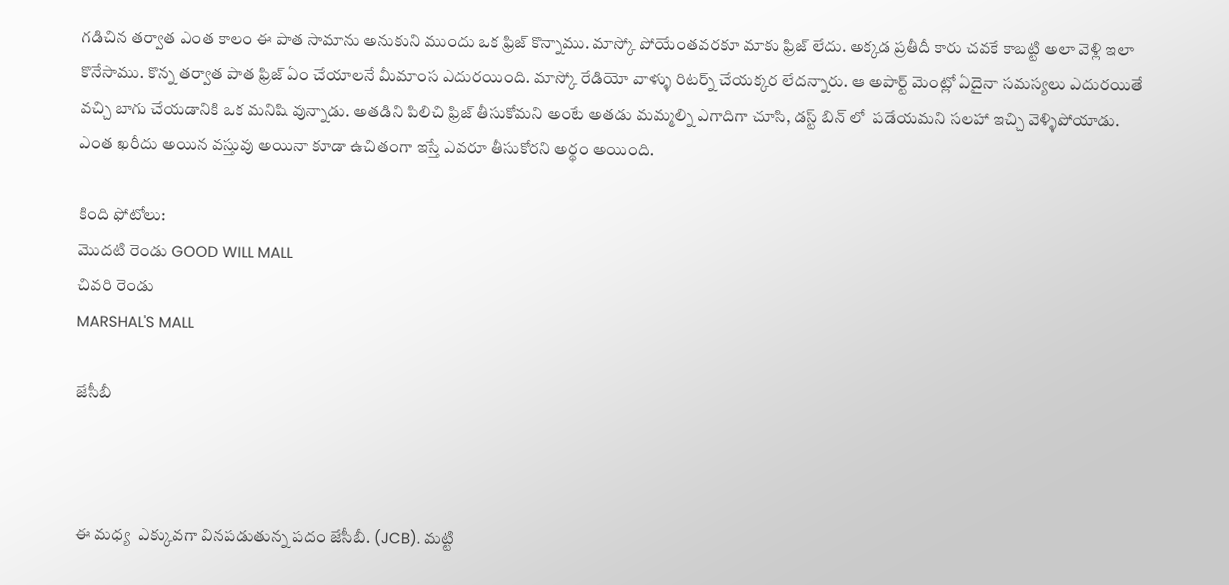గడిచిన తర్వాత ఎంత కాలం ఈ పాత సామాను అనుకుని ముందు ఒక ఫ్రిజ్ కొన్నాము. మాస్కో పోయేంతవరకూ మాకు ఫ్రిజ్ లేదు. అక్కడ ప్రతీదీ కారు చవకే కాబట్టి అలా వెళ్లి ఇలా కొనేసాము. కొన్న తర్వాత పాత ఫ్రిజ్ ఏం చేయాలనే మీమాంస ఎదురయింది. మాస్కో రేడియో వాళ్ళు రిటర్న్ చేయక్కర లేదన్నారు. ఆ అపార్ట్ మెంట్లో ఏదైనా సమస్యలు ఎదురయితే వచ్చి బాగు చేయడానికి ఒక మనిషి వున్నాడు. అతడిని పిలిచి ఫ్రిజ్ తీసుకోమని అంటే అతడు మమ్మల్ని ఎగాదిగా చూసి, డస్ట్ బిన్ లో  పడేయమని సలహా ఇచ్చి వెళ్ళిపోయాడు.
ఎంత ఖరీదు అయిన వస్తువు అయినా కూడా ఉచితంగా ఇస్తే ఎవరూ తీసుకోరని అర్థం అయింది.

కింది ఫోటోలు:
మొదటి రెండు GOOD WILL MALL
చివరి రెండు
MARSHAL'S MALL

జేసీబీ



ఈ మధ్య  ఎక్కువగా వినపడుతున్న పదం జేసీబీ. (JCB). మట్టి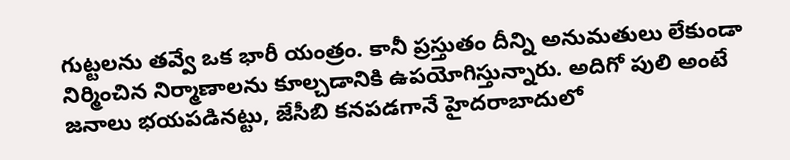గుట్టలను తవ్వే ఒక భారీ యంత్రం. కానీ ప్రస్తుతం దీన్ని అనుమతులు లేకుండా నిర్మించిన నిర్మాణాలను కూల్చడానికి ఉపయోగిస్తున్నారు. అదిగో పులి అంటే జనాలు భయపడినట్టు, జేసీబి కనపడగానే హైదరాబాదులో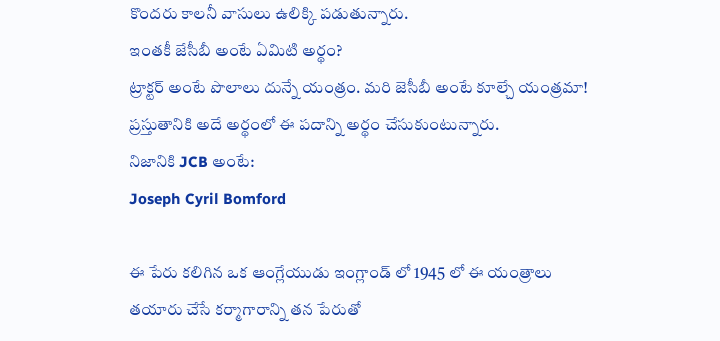కొందరు కాలనీ వాసులు ఉలిక్కి పడుతున్నారు.
ఇంతకీ జేసీబీ అంటే ఏమిటి అర్థం?
ట్రాక్టర్ అంటే పొలాలు దున్నే యంత్రం. మరి జెసీబీ అంటే కూల్చే యంత్రమా! ప్రస్తుతానికి అదే అర్థంలో ఈ పదాన్ని అర్థం చేసుకుంటున్నారు.
నిజానికి JCB అంటే:
Joseph Cyril Bomford

ఈ పేరు కలిగిన ఒక ఆంగ్లేయుడు ఇంగ్లాండ్ లో 1945 లో ఈ యంత్రాలు తయారు చేసే కర్మాగారాన్ని తన పేరుతో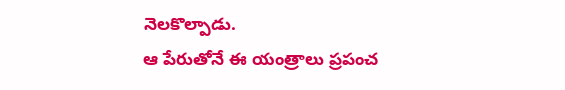నెలకొల్పాడు.
ఆ పేరుతోనే ఈ యంత్రాలు ప్రపంచ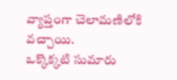వ్యాప్తంగా చెలామణిలోకి వచ్చాయి.
ఒక్కొక్కటి సుమారు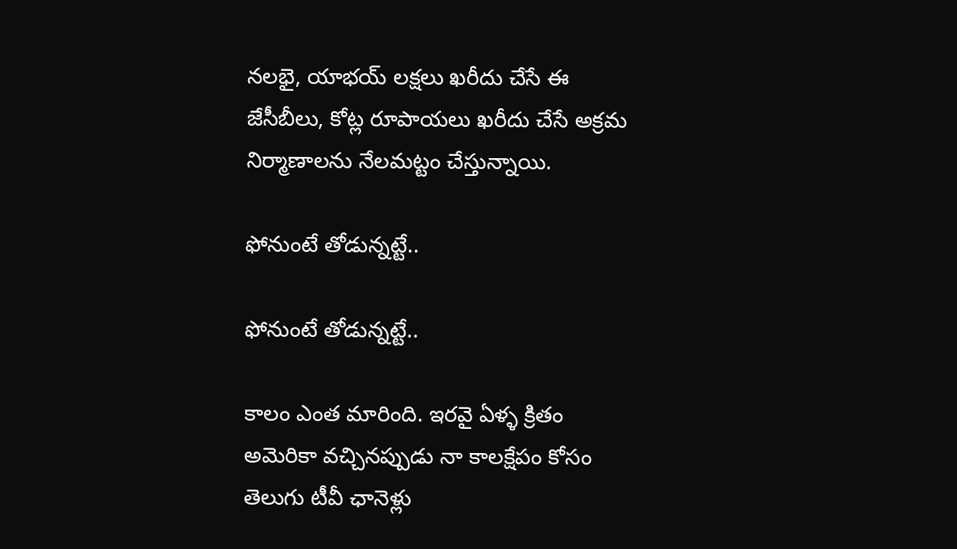నలభై, యాభయ్ లక్షలు ఖరీదు చేసే ఈ జేసీబీలు, కోట్ల రూపాయలు ఖరీదు చేసే అక్రమ నిర్మాణాలను నేలమట్టం చేస్తున్నాయి.

ఫోనుంటే తోడున్నట్టే..

ఫోనుంటే తోడున్నట్టే..

కాలం ఎంత మారింది. ఇరవై ఏళ్ళ క్రితం అమెరికా వచ్చినప్పుడు నా కాలక్షేపం కోసం తెలుగు టీవీ ఛానెళ్లు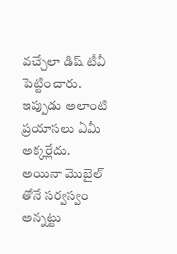వచ్చేలా డిష్ టీవీ పెట్టించారు. ఇప్పుడు అలాంటి ప్రయాసలు ఏమీ అక్కర్లేదు.
అయినా మొబైల్ తోనే సర్వస్వం అన్నట్టు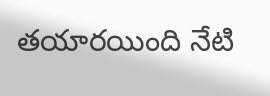తయారయింది నేటి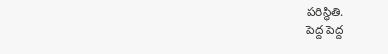పరిస్థితి.
పెద్ద పెద్ద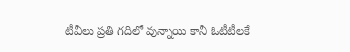టీవీలు ప్రతి గదిలో వున్నాయి కానీ ఓటీటీలకే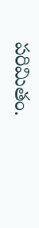పరిమితం.